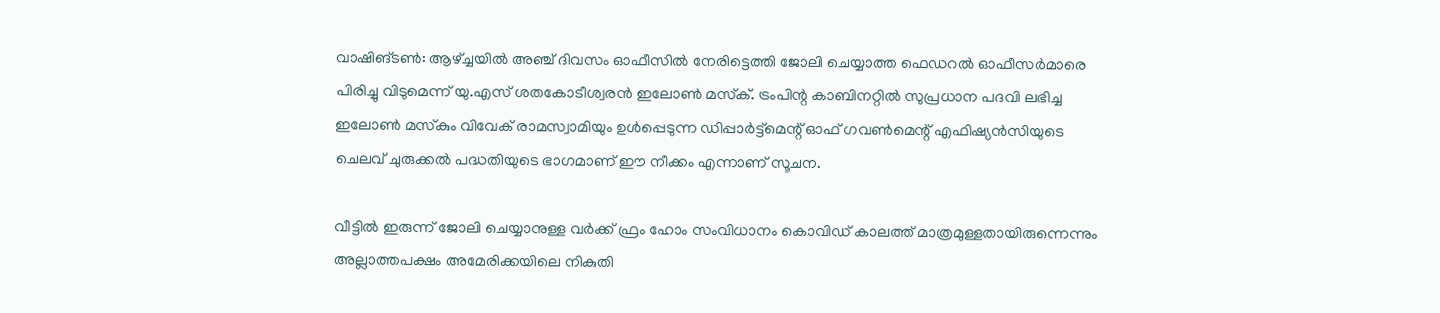വാഷിങ്ടണ്‍: ആഴ്ച്ചയില്‍ അഞ്ച് ദിവസം ഓഫീസില്‍ നേരിട്ടെത്തി ജോലി ചെയ്യാത്ത ഫെഡറല്‍ ഓഫീസര്‍മാരെ പിരിച്ചു വിടുമെന്ന് യു.എസ് ശതകോടീശ്വരന്‍ ഇലോണ്‍ മസ്‌ക്. ട്രംപിന്റ കാബിനറ്റില്‍ സുപ്രധാന പദവി ലഭിച്ച ഇലോണ്‍ മസ്‌കും വിവേക് രാമസ്വാമിയും ഉള്‍പ്പെടുന്ന ഡിപ്പാര്‍ട്ട്‌മെന്റ് ഓഫ് ഗവണ്‍മെന്റ് എഫിഷ്യന്‍സിയുടെ ചെലവ് ചുരുക്കല്‍ പദ്ധതിയുടെ ഭാഗമാണ് ഈ നീക്കം എന്നാണ് സൂചന.

വീട്ടില്‍ ഇരുന്ന് ജോലി ചെയ്യാനുള്ള വര്‍ക്ക് ഫ്രം ഹോം സംവിധാനം കൊവിഡ് കാലത്ത് മാത്രമുള്ളതായിരുന്നെന്നും അല്ലാത്തപക്ഷം അമേരിക്കയിലെ നികുതി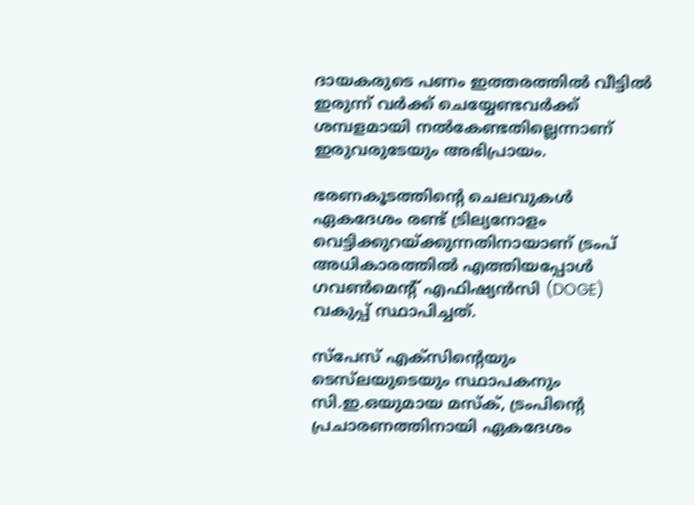ദായകരുടെ പണം ഇത്തരത്തില്‍ വീട്ടില്‍ ഇരുന്ന് വര്‍ക്ക് ചെയ്യേണ്ടവര്‍ക്ക് ശമ്പളമായി നല്‍കേണ്ടതില്ലെന്നാണ് ഇരുവരുടേയും അഭിപ്രായം.

ഭരണകൂടത്തിന്റെ ചെലവുകള്‍ ഏകദേശം രണ്ട് ട്രില്യനോളം വെട്ടിക്കുറയ്ക്കുന്നതിനായാണ് ട്രംപ് അധികാരത്തില്‍ എത്തിയപ്പോള്‍ ഗവണ്‍മെന്റ് എഫിഷ്യന്‍സി (DOGE) വകുപ്പ് സ്ഥാപിച്ചത്.

സ്പേസ് എക്സിന്റെയും ടെസ്‌ലയുടെയും സ്ഥാപകനും സി.ഇ.ഒയുമായ മസ്‌ക്, ട്രംപിന്റെ പ്രചാരണത്തിനായി ഏകദേശം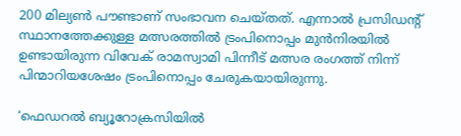200 മില്യണ്‍ പൗണ്ടാണ്‌ സംഭാവന ചെയ്തത്. എന്നാല്‍ പ്രസിഡന്റ് സ്ഥാനത്തേക്കുള്ള മത്സരത്തില്‍ ട്രംപിനൊപ്പം മുന്‍നിരയില്‍ ഉണ്ടായിരുന്ന വിവേക് രാമസ്വാമി പിന്നീട് മത്സര രംഗത്ത് നിന്ന് പിന്മാറിയശേഷം ട്രംപിനൊപ്പം ചേരുകയായിരുന്നു.

‘ഫെഡറല്‍ ബ്യൂറോക്രസിയില്‍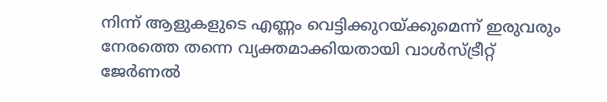നിന്ന് ആളുകളുടെ എണ്ണം വെട്ടിക്കുറയ്ക്കുമെന്ന് ഇരുവരും നേരത്തെ തന്നെ വ്യക്തമാക്കിയതായി വാള്‍സ്ട്രീറ്റ് ജേര്‍ണല്‍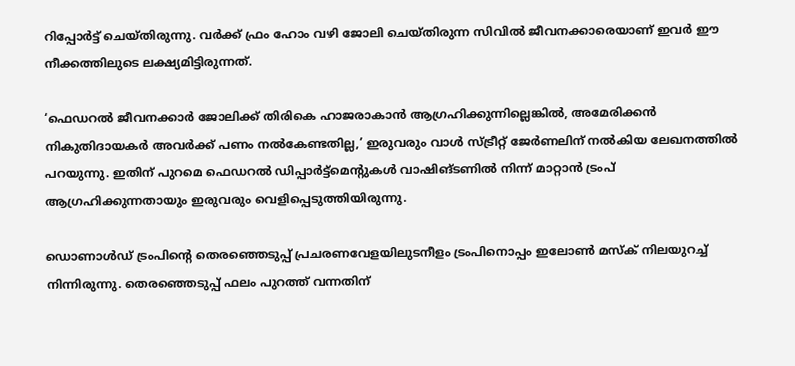റിപ്പോര്‍ട്ട് ചെയ്തിരുന്നു. വര്‍ക്ക് ഫ്രം ഹോം വഴി ജോലി ചെയ്തിരുന്ന സിവില്‍ ജീവനക്കാരെയാണ് ഇവര്‍ ഈ നീക്കത്തിലുടെ ലക്ഷ്യമിട്ടിരുന്നത്.

‘ഫെഡറല്‍ ജീവനക്കാര്‍ ജോലിക്ക് തിരികെ ഹാജരാകാന്‍ ആഗ്രഹിക്കുന്നില്ലെങ്കില്‍, അമേരിക്കന്‍ നികുതിദായകര്‍ അവര്‍ക്ക് പണം നല്‍കേണ്ടതില്ല,’ ഇരുവരും വാള്‍ സ്ട്രീറ്റ് ജേര്‍ണലിന് നല്‍കിയ ലേഖനത്തില്‍ പറയുന്നു. ഇതിന് പുറമെ ഫെഡറല്‍ ഡിപ്പാര്‍ട്ട്മെന്റുകള്‍ വാഷിങ്ടണില്‍ നിന്ന് മാറ്റാന്‍ ട്രംപ് ആഗ്രഹിക്കുന്നതായും ഇരുവരും വെളിപ്പെടുത്തിയിരുന്നു.

ഡൊണാള്‍ഡ് ട്രംപിന്റെ തെരഞ്ഞെടുപ്പ് പ്രചരണവേളയിലുടനീളം ട്രംപിനൊപ്പം ഇലോണ്‍ മസ്‌ക് നിലയുറച്ച് നിന്നിരുന്നു. തെരഞ്ഞെടുപ്പ് ഫലം പുറത്ത് വന്നതിന്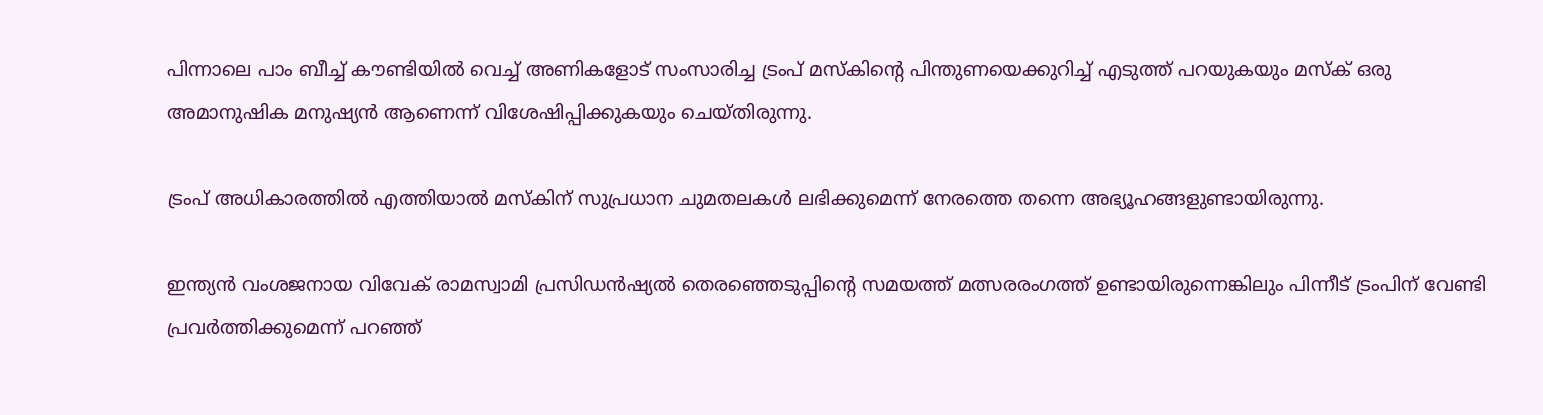പിന്നാലെ പാം ബീച്ച് കൗണ്ടിയില്‍ വെച്ച് അണികളോട് സംസാരിച്ച ട്രംപ് മസ്‌കിന്റെ പിന്തുണയെക്കുറിച്ച് എടുത്ത് പറയുകയും മസ്‌ക് ഒരു അമാനുഷിക മനുഷ്യന്‍ ആണെന്ന് വിശേഷിപ്പിക്കുകയും ചെയ്തിരുന്നു.

ട്രംപ് അധികാരത്തില്‍ എത്തിയാല്‍ മസ്‌കിന് സുപ്രധാന ചുമതലകള്‍ ലഭിക്കുമെന്ന് നേരത്തെ തന്നെ അഭ്യൂഹങ്ങളുണ്ടായിരുന്നു.

ഇന്ത്യന്‍ വംശജനായ വിവേക് രാമസ്വാമി പ്രസിഡന്‍ഷ്യല്‍ തെരഞ്ഞെടുപ്പിന്റെ സമയത്ത് മത്സരരംഗത്ത് ഉണ്ടായിരുന്നെങ്കിലും പിന്നീട് ട്രംപിന് വേണ്ടി പ്രവര്‍ത്തിക്കുമെന്ന് പറഞ്ഞ്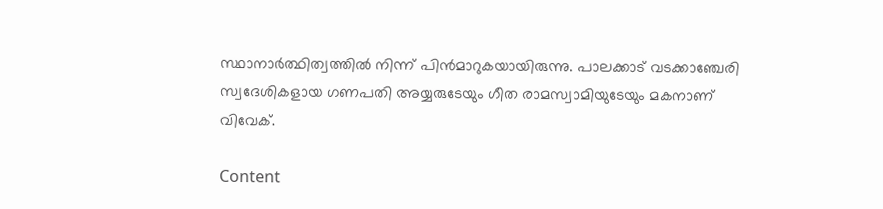സ്ഥാനാര്‍ത്ഥിത്വത്തില്‍ നിന്ന് പിന്‍മാറുകയായിരുന്നു. പാലക്കാട് വടക്കാഞ്ചേരി സ്വദേശികളായ ഗണപതി അയ്യരുടേയും ഗീത രാമസ്വാമിയുടേയും മകനാണ് വിവേക്.

Content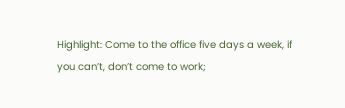Highlight: Come to the office five days a week, if you can’t, don’t come to work;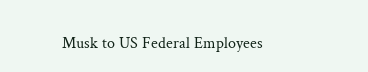Musk to US Federal Employees